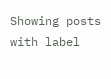Showing posts with label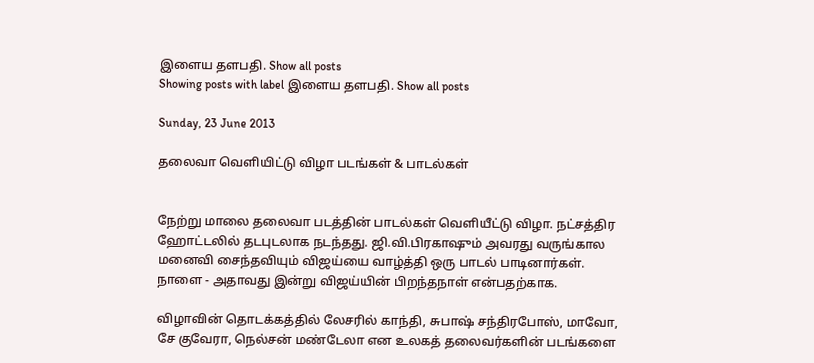இளைய தளபதி. Show all posts
Showing posts with label இளைய தளபதி. Show all posts

Sunday, 23 June 2013

தலைவா வெளியிட்டு விழா படங்கள் & பாடல்கள்


நேற்று மாலை தலைவா படத்தின் பாடல்கள் வெளியீட்டு விழா. நட்சத்திர ஹோட்டலில் தடபுடலாக நடந்தது. ஜி.வி.பிரகாஷும் அவரது வருங்கால மனைவி சைந்தவியும் விஜய்யை வாழ்த்தி ஒரு பாடல் பாடினார்கள். நாளை - அதாவது இன்று விஜய்யின் பிறந்தநாள் என்பதற்காக.

விழாவின் தொடக்கத்தில் லேசரில் காந்தி, சுபாஷ் சந்திரபோஸ், மாவோ, சே குவேரா, நெல்சன் மண்டேலா என உலகத் தலைவர்களின் படங்களை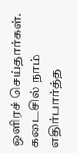ஒளிரச் செய்தார்கள். கடைசில் நாம் எதிர்பார்த்த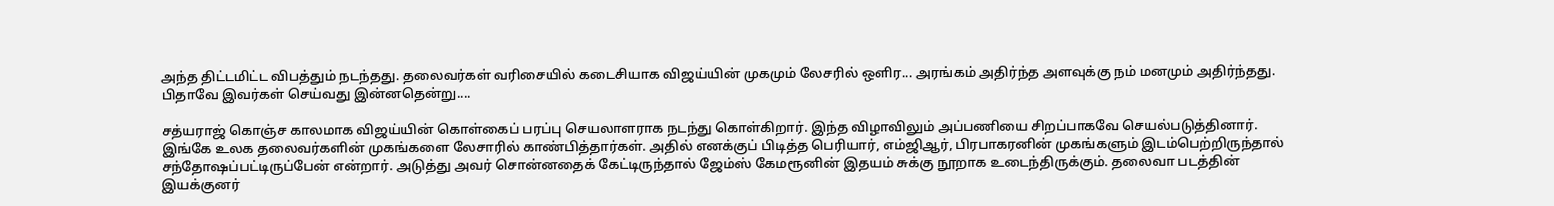அந்த திட்டமிட்ட விபத்தும் நடந்தது. தலைவர்கள் வரிசையில் கடைசியாக விஜய்யின் முகமும் லேசரில் ஒளிர... அரங்கம் அதிர்ந்த அளவுக்கு நம் மனமும் அதிர்ந்தது. பிதாவே இவர்கள் செய்வது இன்னதென்று....

சத்யராஜ் கொஞ்ச காலமாக விஜய்யின் கொள்கைப் பரப்பு செயலாளராக நடந்து கொள்கிறார். இந்த விழாவிலும் அப்பணியை சிறப்பாகவே செயல்படுத்தினார். இங்கே உலக தலைவர்களின் முகங்களை லேசாரில் காண்பித்தார்கள். அதில் எனக்குப் பிடித்த பெரியார், எம்ஜிஆர், பிரபாகரனின் முகங்களும் இடம்பெற்றிருந்தால் சந்தோஷப்பட்டிருப்பேன் என்றார். அடுத்து அவர் சொன்னதைக் கேட்டிருந்தால் ஜேம்ஸ் கேமரூனின் இதயம் சுக்கு நூறாக உடைந்திருக்கும். தலைவா படத்தின் இயக்குனர்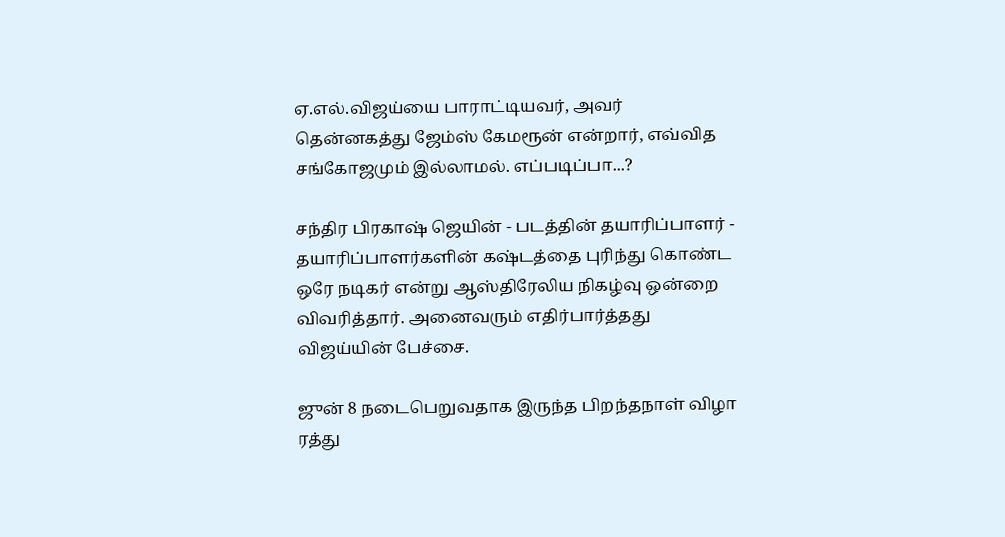ஏ.எல்.விஜய்யை பாராட்டியவர், அவர் தென்னகத்து ஜேம்ஸ் கேமரூன் என்றார், எவ்வித சங்கோஜமும் இல்லாமல். எப்படிப்பா...?

சந்திர பிரகாஷ் ஜெயின் - படத்தின் தயாரிப்பாளர் - தயாரிப்பாளர்களின் கஷ்டத்தை புரிந்து கொண்ட ஒரே நடிகர் என்று ஆஸ்திரேலிய நிகழ்வு ஒன்றை விவரித்தார். அனைவரும் எதிர்பார்த்தது விஜய்யின் பேச்சை.

ஜுன் 8 நடைபெறுவதாக இருந்த பிறந்தநாள் விழா ரத்து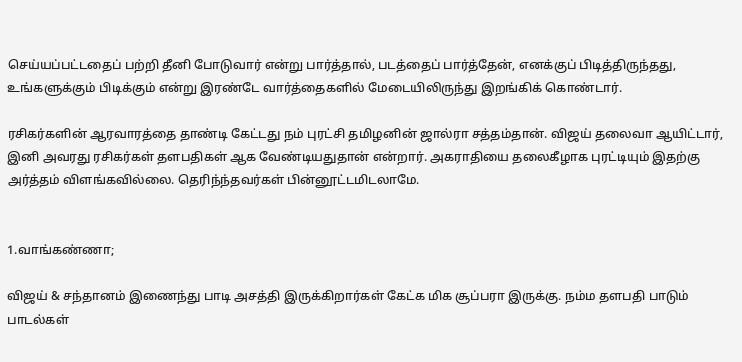செய்யப்பட்டதைப் பற்றி தீனி போடுவார் என்று பார்த்தால், படத்தைப் பார்த்தேன், எனக்குப் பிடித்திருந்தது, உங்களுக்கும் பிடிக்கும் என்று இரண்டே வார்த்தைகளில் மேடையிலிருந்து இறங்கிக் கொண்டார்.

ரசிகர்களின் ஆரவாரத்தை தாண்டி கேட்டது நம் புரட்சி தமிழனின் ஜால்ரா சத்தம்தான். விஜய் தலைவா ஆயிட்டார், இனி அவரது ரசிகர்கள் தளபதிகள் ஆக வேண்டியதுதான் என்றார். அகராதியை தலைகீழாக புரட்டியும் இதற்கு அர்த்தம் விளங்கவில்லை. தெரிந்ந்தவர்கள் பின்னூட்டமிடலாமே.


1.வாங்கண்ணா;

விஜய் & சந்தானம் இணைந்து பாடி அசத்தி இருக்கிறார்கள் கேட்க மிக சூப்பரா இருக்கு. நம்ம தளபதி பாடும் பாடல்கள்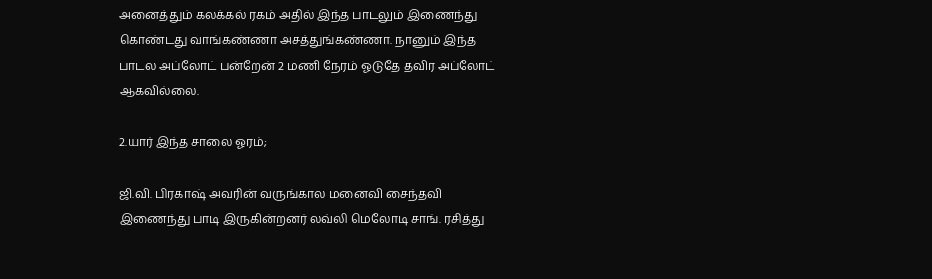அனைத்தும் கலக்கல் ரகம் அதில் இந்த பாடலும் இணைந்து கொண்டது வாங்கண்ணா அசத்துங்கண்ணா. நானும் இந்த பாடல அப்லோட் பன்றேன் 2 மணி நேரம் ஓடுதே தவிர அப்லோட் ஆகவில்லை.

2.யார் இந்த சாலை ஓரம்;

ஜி.வி. பிரகாஷ் அவரின் வருங்கால மனைவி சைந்தவி இணைந்து பாடி இருகின்றனர் லவ்லி மெலோடி சாங். ரசித்து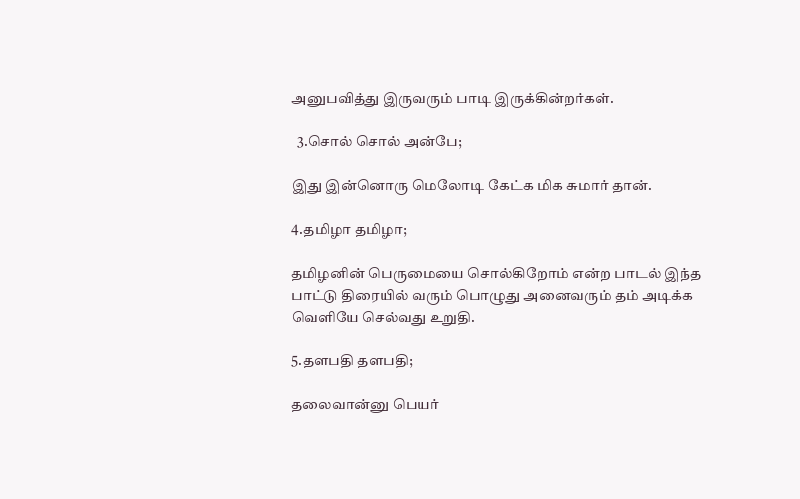அனுபவித்து இருவரும் பாடி இருக்கின்றர்கள்.

  3.சொல் சொல் அன்பே;

இது இன்னொரு மெலோடி கேட்க மிக சுமார் தான்.

4.தமிழா தமிழா;

தமிழனின் பெருமையை சொல்கிறோம் என்ற பாடல் இந்த பாட்டு திரையில் வரும் பொழுது அனைவரும் தம் அடிக்க வெளியே செல்வது உறுதி.

5.தளபதி தளபதி;

தலைவான்னு பெயர்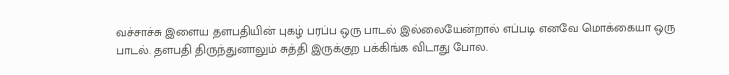வச்சாச்சு இளைய தளபதியின் புகழ் பரப்ப ஒரு பாடல் இல்லையேன்றால் எப்படி எனவே மொக்கையா ஒரு பாடல். தளபதி திருந்துனாலும் சுத்தி இருக்குற பக்கிங்க விடாது போல.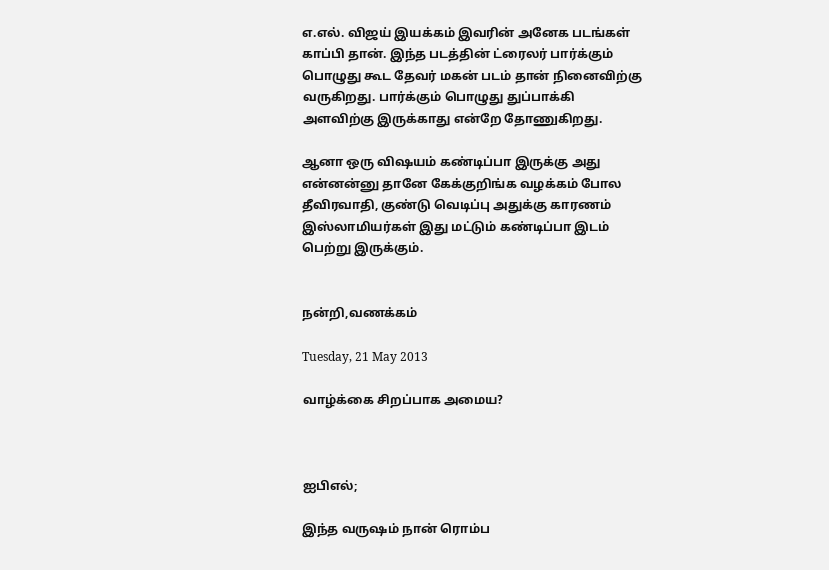எ.எல். விஜய் இயக்கம் இவரின் அனேக படங்கள் காப்பி தான். இந்த படத்தின் ட்ரைலர் பார்க்கும் பொழுது கூட தேவர் மகன் படம் தான் நினைவிற்கு வருகிறது. பார்க்கும் பொழுது துப்பாக்கி அளவிற்கு இருக்காது என்றே தோணுகிறது.

ஆனா ஒரு விஷயம் கண்டிப்பா இருக்கு அது என்னன்னு தானே கேக்குறிங்க வழக்கம் போல தீவிரவாதி, குண்டு வெடிப்பு அதுக்கு காரணம் இஸ்லாமியர்கள் இது மட்டும் கண்டிப்பா இடம் பெற்று இருக்கும்.


நன்றி,வணக்கம்

Tuesday, 21 May 2013

வாழ்க்கை சிறப்பாக அமைய?



ஐபிஎல்;

இந்த வருஷம் நான் ரொம்ப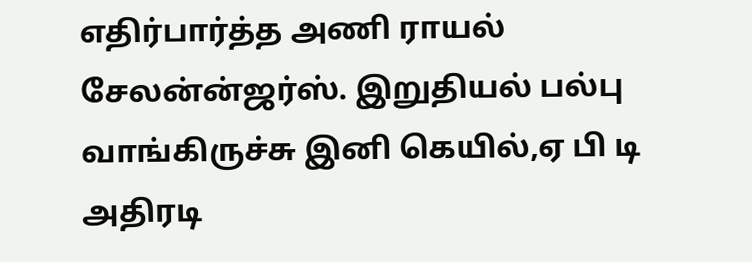எதிர்பார்த்த அணி ராயல் சேலன்ன்ஜர்ஸ். இறுதியல் பல்பு வாங்கிருச்சு இனி கெயில்,ஏ பி டி அதிரடி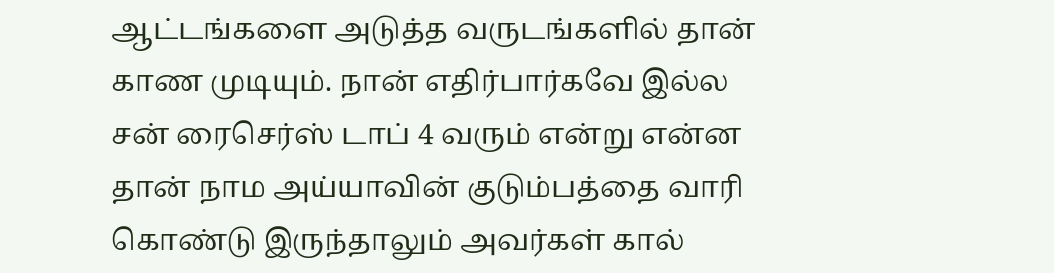ஆட்டங்களை அடுத்த வருடங்களில் தான் காண முடியும். நான் எதிர்பார்கவே இல்ல சன் ரைசெர்ஸ் டாப் 4 வரும் என்று என்ன தான் நாம அய்யாவின் குடும்பத்தை வாரி கொண்டு இருந்தாலும் அவர்கள் கால்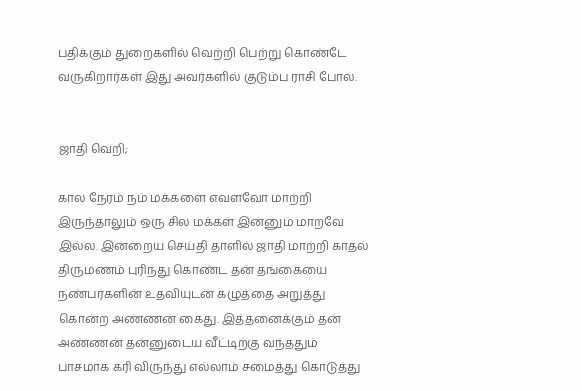பதிக்கும் துறைகளில் வெற்றி பெற்று கொண்டே வருகிறார்கள் இது அவர்களில் குடும்ப ராசி போல.


ஜாதி வெறி;

கால நேரம் நம் மக்களை எவளவோ மாற்றி இருந்தாலும் ஒரு சில மக்கள் இன்னும் மாறவே இல்ல. இன்றைய செய்தி தாளில் ஜாதி மாற்றி காதல் திருமணம் புரிந்து கொண்ட தன் தங்கையை நண்பர்களின் உதவியுடன் கழுத்தை அறுத்து கொன்ற அண்ணன் கைது. இத்தனைக்கும் தன் அண்ணன் தன்னுடைய வீட்டிற்கு வந்ததும் பாசமாக கரி விருந்து எல்லாம் சமைத்து கொடுத்து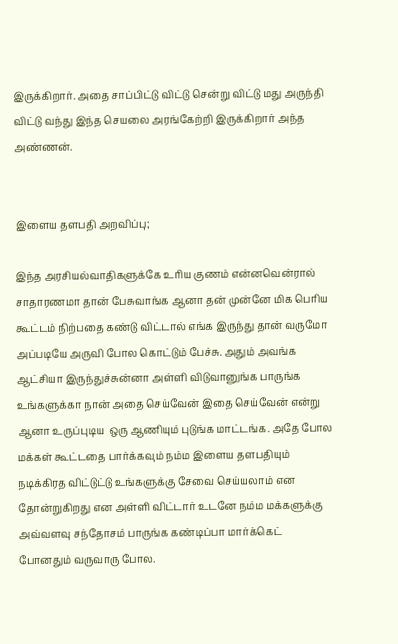இருக்கிறார். அதை சாப்பிட்டு விட்டு சென்று விட்டு மது அருந்தி விட்டு வந்து இந்த செயலை அரங்கேற்றி இருக்கிறார் அந்த அண்ணன்.


இளைய தளபதி அறவிப்பு;

இந்த அரசியல்வாதிகளுக்கே உரிய குணம் என்னவென்ரால் சாதாரணமா தான் பேசுவாங்க ஆனா தன் முன்னே மிக பெரிய கூட்டம் நிற்பதை கண்டு விட்டால் எங்க இருந்து தான் வருமோ அப்படியே அருவி போல கொட்டும் பேச்சு. அதும் அவங்க ஆட்சியா இருந்துச்சுன்னா அள்ளி விடுவானுங்க பாருங்க உங்களுக்கா நான் அதை செய்வேன் இதை செய்வேன் என்று ஆனா உருப்புடிய  ஒரு ஆணியும் புடுங்க மாட்டங்க. அதே போல மக்கள் கூட்டதை பார்க்கவும் நம்ம இளைய தளபதியும் நடிக்கிரத விட்டுட்டு உங்களுக்கு சேவை செய்யலாம் என தோன்றுகிறது என அள்ளி விட்டார் உடனே நம்ம மக்களுக்கு அவ்வளவு சந்தோசம் பாருங்க கண்டிப்பா மார்க்கெட் போனதும் வருவாரு போல.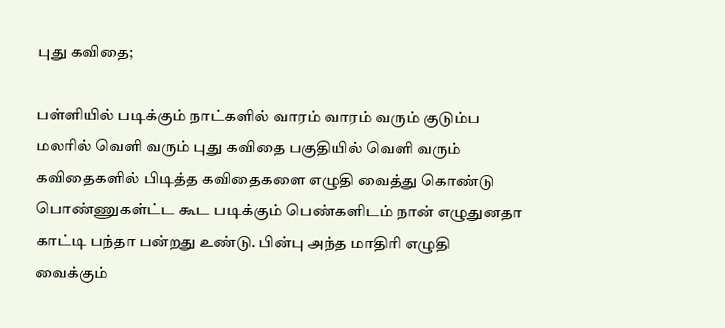புது கவிதை;

பள்ளியில் படிக்கும் நாட்களில் வாரம் வாரம் வரும் குடும்ப மலரில் வெளி வரும் புது கவிதை பகுதியில் வெளி வரும் கவிதைகளில் பிடித்த கவிதைகளை எழுதி வைத்து கொண்டு பொண்ணுகள்ட்ட கூட படிக்கும் பெண்களிடம் நான் எழுதுனதா காட்டி பந்தா பன்றது உண்டு. பின்பு அந்த மாதிரி எழுதி வைக்கும்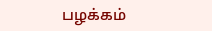பழக்கம்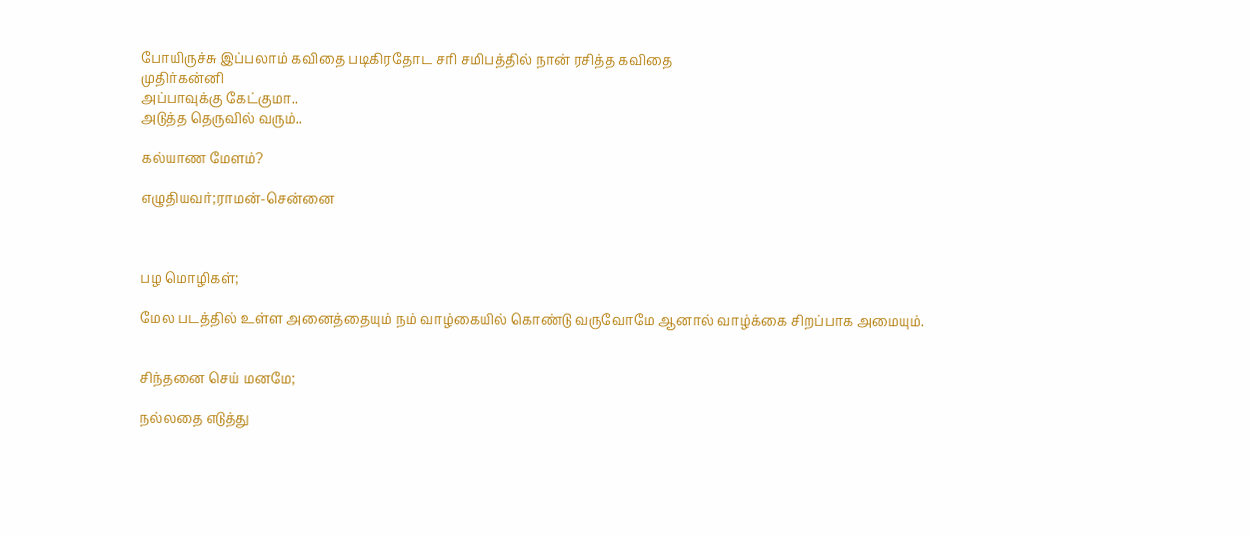போயிருச்சு இப்பலாம் கவிதை படிகிரதோட சரி சமிபத்தில் நான் ரசித்த கவிதை
முதிர்கன்னி
அப்பாவுக்கு கேட்குமா..
அடுத்த தெருவில் வரும்..

கல்யாண மேளம்?

எழுதியவர்;ராமன்-சென்னை



பழ மொழிகள்;

மேல படத்தில் உள்ள அனைத்தையும் நம் வாழ்கையில் கொண்டு வருவோமே ஆனால் வாழ்க்கை சிறப்பாக அமையும்.


சிந்தனை செய் மனமே;

நல்லதை எடுத்து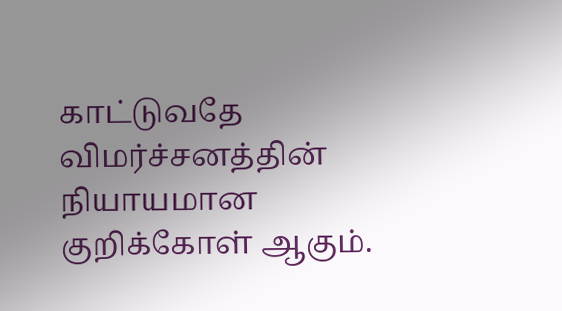காட்டுவதே விமர்ச்சனத்தின் நியாயமான குறிக்கோள் ஆகும்.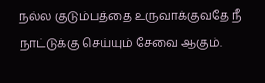நல்ல குடும்பத்தை உருவாக்குவதே நீ நாட்டுக்கு செய்யும் சேவை ஆகும்.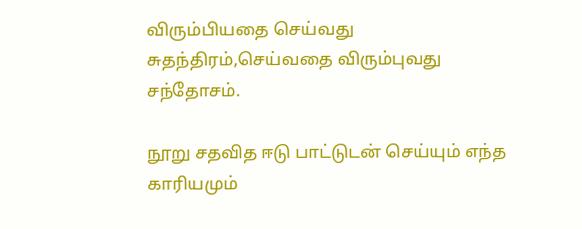விரும்பியதை செய்வது சுதந்திரம்,செய்வதை விரும்புவது சந்தோசம்.

நூறு சதவித ஈடு பாட்டுடன் செய்யும் எந்த காரியமும்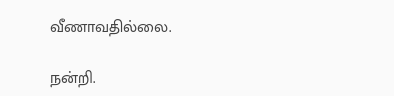வீணாவதில்லை.

நன்றி.